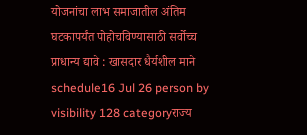योजनांचा लाभ समाजातील अंतिम घटकापर्यंत पोहोचविण्यासाठी सर्वोच्च प्राधान्य द्यावे : खासदार धैर्यशील माने
schedule16 Jul 26 person by visibility 128 categoryराज्य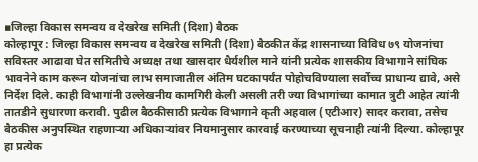▪जिल्हा विकास समन्वय व देखरेख समिती (दिशा) बैठक
कोल्हापूर : जिल्हा विकास समन्वय व देखरेख समिती (दिशा) बैठकीत केंद्र शासनाच्या विविध ७९ योजनांचा सविस्तर आढावा घेत समितीचे अध्यक्ष तथा खासदार धैर्यशील माने यांनी प्रत्येक शासकीय विभागाने सांघिक भावनेने काम करून योजनांचा लाभ समाजातील अंतिम घटकापर्यंत पोहोचविण्याला सर्वोच्च प्राधान्य द्यावे, असे निर्देश दिले. काही विभागांनी उल्लेखनीय कामगिरी केली असली तरी ज्या विभागांच्या कामात त्रुटी आहेत त्यांनी तातडीने सुधारणा करावी. पुढील बैठकीसाठी प्रत्येक विभागाने कृती अहवाल (एटीआर) सादर करावा, तसेच बैठकीस अनुपस्थित राहणाऱ्या अधिकाऱ्यांवर नियमानुसार कारवाई करण्याच्या सूचनाही त्यांनी दिल्या. कोल्हापूर हा प्रत्येक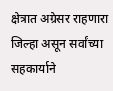क्षेत्रात अग्रेसर राहणारा जिल्हा असून सर्वांच्या सहकार्याने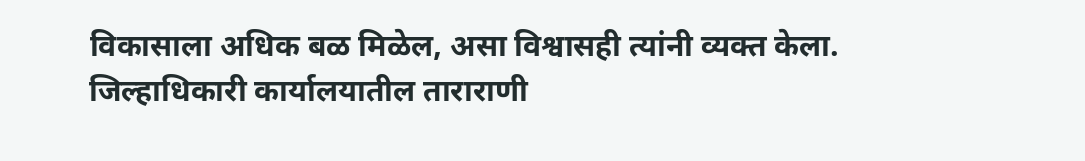विकासाला अधिक बळ मिळेल, असा विश्वासही त्यांनी व्यक्त केला.
जिल्हाधिकारी कार्यालयातील ताराराणी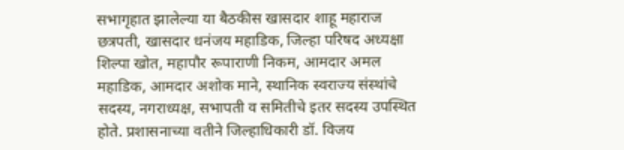सभागृहात झालेल्या या बैठकीस खासदार शाहू महाराज छत्रपती, खासदार धनंजय महाडिक, जिल्हा परिषद अध्यक्षा शिल्पा खोत, महापौर रूपाराणी निकम, आमदार अमल महाडिक, आमदार अशोक माने, स्थानिक स्वराज्य संस्थांचे सदस्य, नगराध्यक्ष, सभापती व समितीचे इतर सदस्य उपस्थित होते. प्रशासनाच्या वतीने जिल्हाधिकारी डॉ. विजय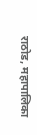राठोड, महापालिका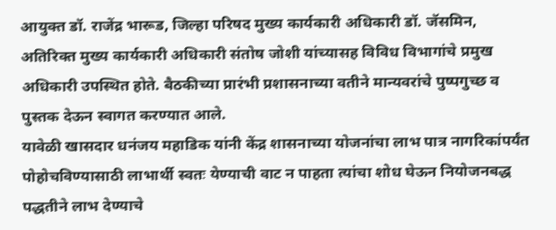आयुक्त डॉ. राजेंद्र भारूड, जिल्हा परिषद मुख्य कार्यकारी अधिकारी डॉ. जॅसमिन, अतिरिक्त मुख्य कार्यकारी अधिकारी संतोष जोशी यांच्यासह विविध विभागांचे प्रमुख अधिकारी उपस्थित होते. बैठकीच्या प्रारंभी प्रशासनाच्या वतीने मान्यवरांचे पुष्पगुच्छ व पुस्तक देऊन स्वागत करण्यात आले.
यावेळी खासदार धनंजय महाडिक यांनी केंद्र शासनाच्या योजनांचा लाभ पात्र नागरिकांपर्यंत पोहोचविण्यासाठी लाभार्थी स्वतः येण्याची वाट न पाहता त्यांचा शोध घेऊन नियोजनबद्ध पद्धतीने लाभ देण्याचे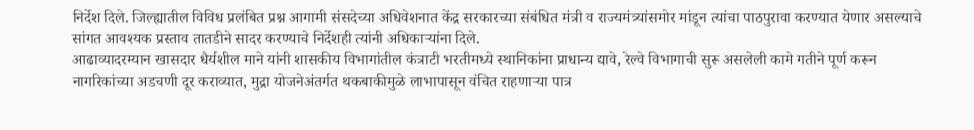निर्देश दिले. जिल्ह्यातील विविध प्रलंबित प्रश्न आगामी संसदेच्या अधिवेशनात केंद्र सरकारच्या संबंधित मंत्री व राज्यमंत्र्यांसमोर मांडून त्यांचा पाठपुरावा करण्यात येणार असल्याचे सांगत आवश्यक प्रस्ताव तातडीने सादर करण्याचे निर्देशही त्यांनी अधिकाऱ्यांना दिले.
आढाव्यादरम्यान खासदार धैर्यशील माने यांनी शासकीय विभागांतील कंत्राटी भरतीमध्ये स्थानिकांना प्राधान्य द्यावे, रेल्वे विभागाची सुरू असलेली कामे गतीने पूर्ण करून नागरिकांच्या अडचणी दूर कराव्यात, मुद्रा योजनेअंतर्गत थकबाकीमुळे लाभापासून वंचित राहणाऱ्या पात्र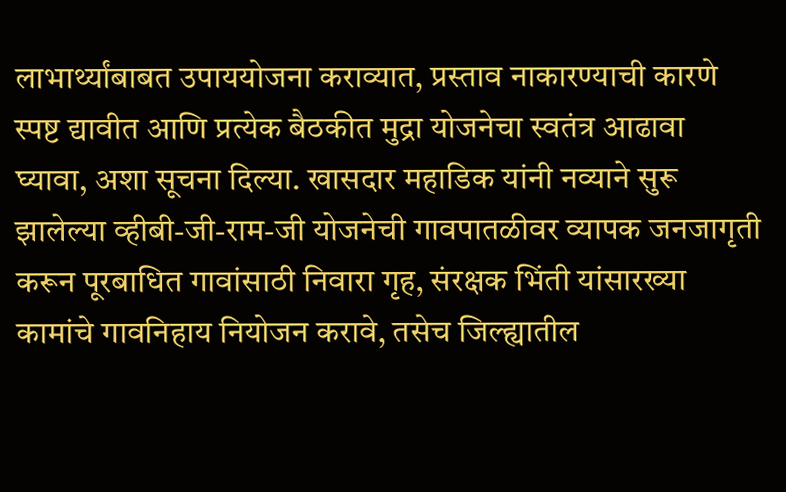लाभार्थ्यांबाबत उपाययोजना कराव्यात, प्रस्ताव नाकारण्याची कारणे स्पष्ट द्यावीत आणि प्रत्येक बैठकीत मुद्रा योजनेचा स्वतंत्र आढावा घ्यावा, अशा सूचना दिल्या. खासदार महाडिक यांनी नव्याने सुरू झालेल्या व्हीबी-जी-राम-जी योजनेची गावपातळीवर व्यापक जनजागृती करून पूरबाधित गावांसाठी निवारा गृह, संरक्षक भिंती यांसारख्या कामांचे गावनिहाय नियोजन करावे, तसेच जिल्ह्यातील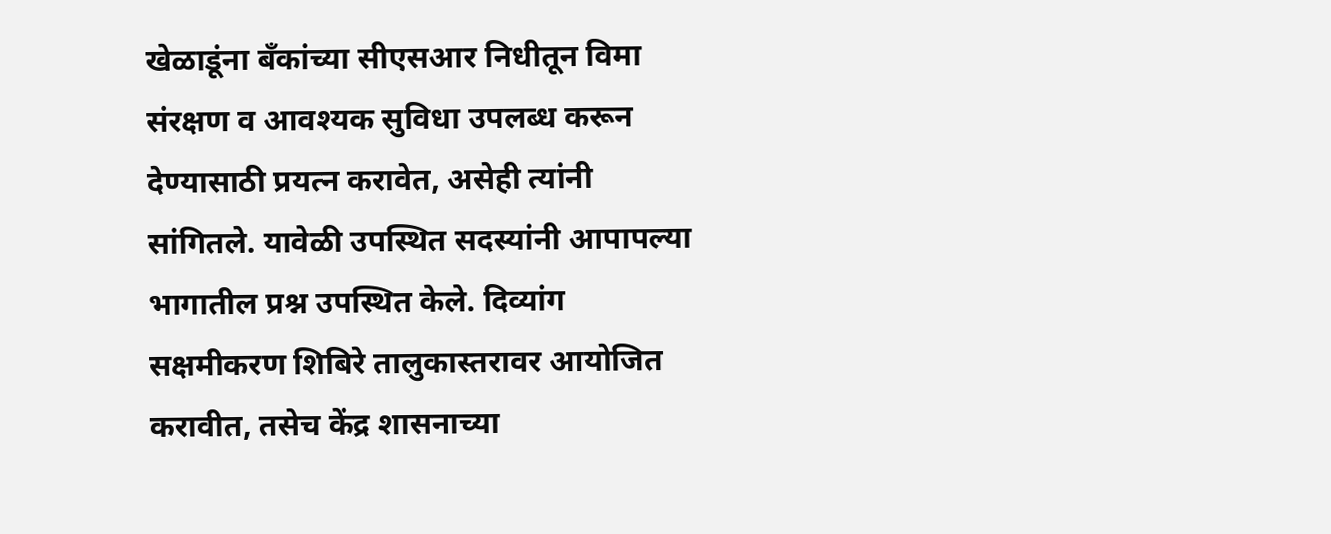खेळाडूंना बँकांच्या सीएसआर निधीतून विमा संरक्षण व आवश्यक सुविधा उपलब्ध करून देण्यासाठी प्रयत्न करावेत, असेही त्यांनी सांगितले. यावेळी उपस्थित सदस्यांनी आपापल्या भागातील प्रश्न उपस्थित केले. दिव्यांग सक्षमीकरण शिबिरे तालुकास्तरावर आयोजित करावीत, तसेच केंद्र शासनाच्या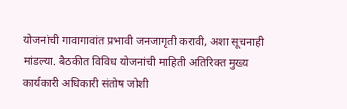योजनांची गावागावांत प्रभावी जनजागृती करावी, अशा सूचनाही मांडल्या. बैठकीत विविध योजनांची माहिती अतिरिक्त मुख्य कार्यकारी अधिकारी संतोष जोशी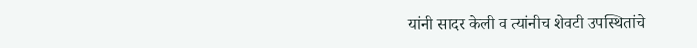यांनी सादर केली व त्यांनीच शेवटी उपस्थितांचे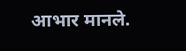आभार मानले.